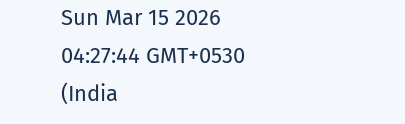Sun Mar 15 2026 04:27:44 GMT+0530 (India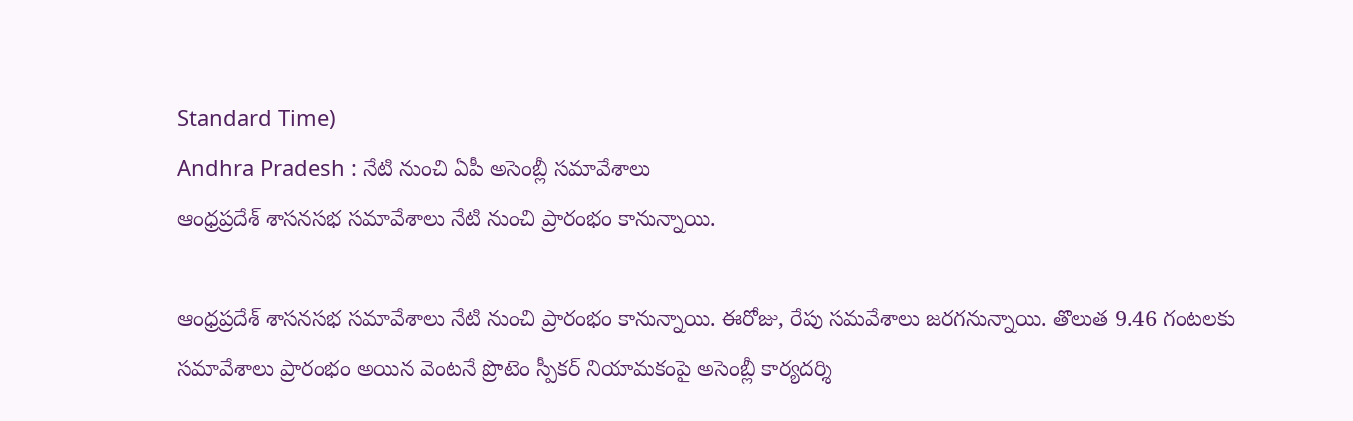Standard Time)
Andhra Pradesh : నేటి నుంచి ఏపీ అసెంబ్లీ సమావేశాలు
ఆంధ్రప్రదేశ్ శాసనసభ సమావేశాలు నేటి నుంచి ప్రారంభం కానున్నాయి.

ఆంధ్రప్రదేశ్ శాసనసభ సమావేశాలు నేటి నుంచి ప్రారంభం కానున్నాయి. ఈరోజు, రేపు సమవేశాలు జరగనున్నాయి. తొలుత 9.46 గంటలకు సమావేశాలు ప్రారంభం అయిన వెంటనే ప్రొటెం స్పీకర్ నియామకంపై అసెంబ్లీ కార్యదర్శి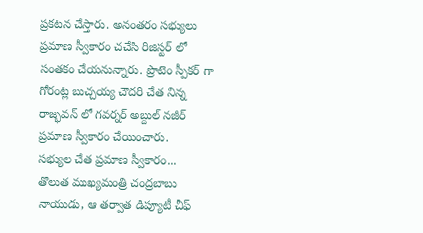ప్రకటన చేస్తారు. అనంతరం సభ్యులు ప్రమాణ స్వీకారం చచేసి రిజిస్టర్ లో సంతకం చేయనున్నారు. ప్రొటెం స్పీకర్ గా గోరంట్ల బుచ్చయ్య చౌదరి చేత నిన్న రాజ్భవన్ లో గవర్నర్ అబ్దుల్ నజీర్ ప్రమాణ స్వీకారం చేయించారు.
సభ్యుల చేత ప్రమాణ స్వీకారం...
తొలుత ముఖ్యమంత్రి చంద్రబాబు నాయుడు, ఆ తర్వాత డిప్యూటీ చీఫ్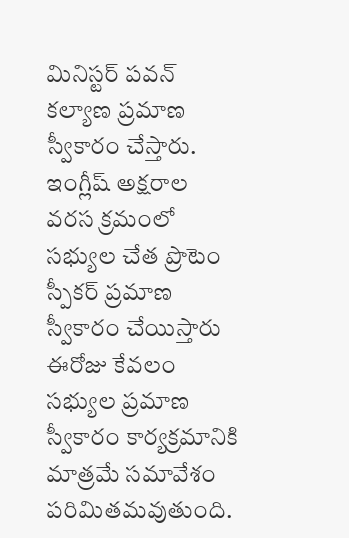మినిస్టర్ పవన్ కల్యాణ ప్రమాణ స్వీకారం చేస్తారు. ఇంగ్లీష్ అక్షరాల వరస క్రమంలో సభ్యుల చేత ప్రొటెం స్పీకర్ ప్రమాణ స్వీకారం చేయిస్తారు ఈరోజు కేవలం సభ్యుల ప్రమాణ స్వీకారం కార్యక్రమానికి మాత్రమే సమావేశం పరిమితమవుతుంది.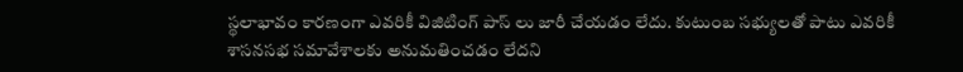స్థలాభావం కారణంగా ఎవరికీ విజిటింగ్ పాస్ లు జారీ చేయడం లేదు. కుటుంబ సభ్యులతో పాటు ఎవరికీ శాసనసభ సమావేశాలకు అనుమతించడం లేదని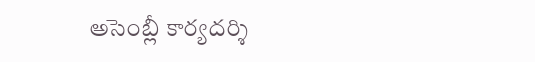అసెంబ్లీ కార్యదర్శి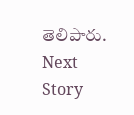తెలిపారు.
Next Story